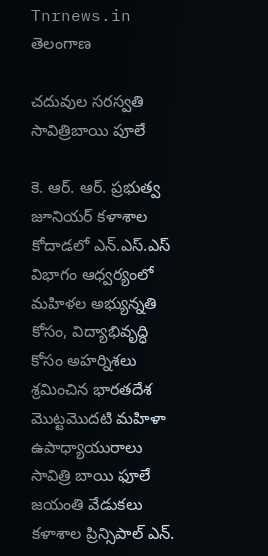Tnrnews.in
తెలంగాణ

చదువుల సరస్వతి సావిత్రిబాయి పూలే

కె. ఆర్. ఆర్. ప్రభుత్వ జూనియర్ కళాశాల కోదాడలో ఎన్.ఎస్.ఎస్ విభాగం ఆధ్వర్యంలో మహిళల అభ్యున్నతి కోసం, విద్యాభివృద్ధి కోసం అహర్నిశలు శ్రమించిన భారతదేశ మొట్టమొదటి మహిళా ఉపాధ్యాయురాలు సావిత్రి బాయి ఫూలే జయంతి వేడుకలు కళాశాల ప్రిన్సిపాల్ ఎన్.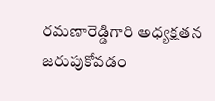రమణారెడ్డిగారి అధ్యక్షతన జరుపుకోవడం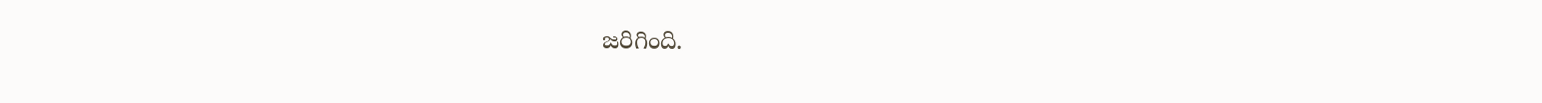జరిగింది.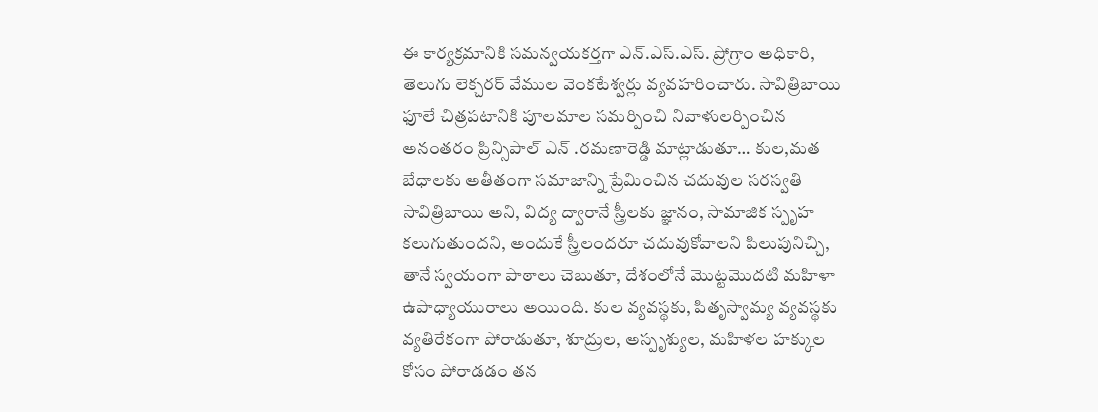ఈ కార్యక్రమానికి సమన్వయకర్తగా ఎన్.ఎస్.ఎస్. ప్రోగ్రాం అధికారి, తెలుగు లెక్చరర్ వేముల వెంకటేశ్వర్లు వ్యవహరించారు. సావిత్రిబాయి ఫూలే చిత్రపటానికి పూలమాల సమర్పించి నివాళులర్పించిన అనంతరం ప్రిన్సిపాల్ ఎన్ .రమణారెడ్డి మాట్లాడుతూ… కుల,మత బేధాలకు అతీతంగా సమాజాన్ని ప్రేమించిన చదువుల సరస్వతి సావిత్రిబాయి అని, విద్య ద్వారానే స్త్రీలకు జ్ఞానం, సామాజిక స్పృహ కలుగుతుందని, అందుకే స్త్రీలందరూ చదువుకోవాలని పిలుపునిచ్చి, తానే స్వయంగా పాఠాలు చెబుతూ, దేశంలోనే మొట్టమొదటి మహిళా ఉపాధ్యాయురాలు అయింది. కుల వ్యవస్థకు, పితృస్వామ్య వ్యవస్థకు వ్యతిరేకంగా పోరాడుతూ, శూద్రుల, అస్పృశ్యుల, మహిళల హక్కుల కోసం పోరాడడం తన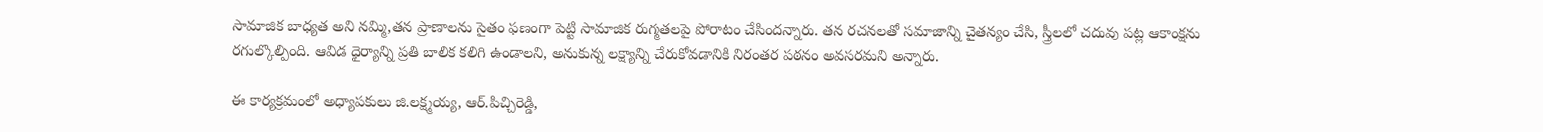సామాజిక బాధ్యత అని నమ్మి,తన ప్రాణాలను సైతం ఫణంగా పెట్టి సామాజిక రుగ్మతలపై పోరాటం చేసిందన్నారు. తన రచనలతో సమాజాన్ని చైతన్యం చేసి, స్త్రీలలో చదువు పట్ల ఆకాంక్షను రగుల్కొల్పింది. ఆవిడ ధైర్యాన్ని ప్రతి బాలిక కలిగి ఉండాలని, అనుకున్న లక్ష్యాన్ని చేరుకోవడానికి నిరంతర పఠనం అవసరమని అన్నారు.

ఈ కార్యక్రమంలో అధ్యాపకులు జి.లక్ష్మయ్య, ఆర్.పిచ్చిరెడ్డి,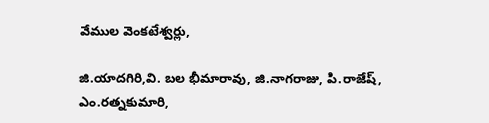వేముల వెంకటేశ్వర్లు,

జి.యాదగిరి,వి. బల భీమారావు, జి.నాగరాజు, పి.రాజేష్, ఎం.రత్నకుమారి,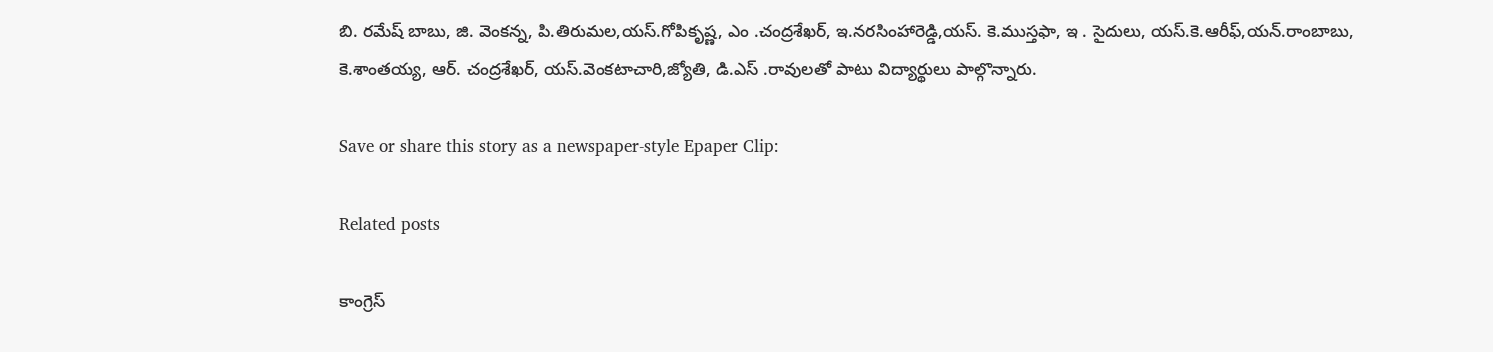బి. రమేష్ బాబు, జి. వెంకన్న, పి.తిరుమల,యస్.గోపికృష్ణ, ఎం .చంద్రశేఖర్, ఇ.నరసింహారెడ్డి,యస్. కె.ముస్తఫా, ఇ . సైదులు, యస్.కె.ఆరీఫ్,యన్.రాంబాబు, కె.శాంతయ్య, ఆర్. చంద్రశేఖర్, యస్.వెంకటాచారి,జ్యోతి, డి.ఎస్ .రావులతో పాటు విద్యార్థులు పాల్గొన్నారు.

Save or share this story as a newspaper-style Epaper Clip:

Related posts

కాంగ్రెస్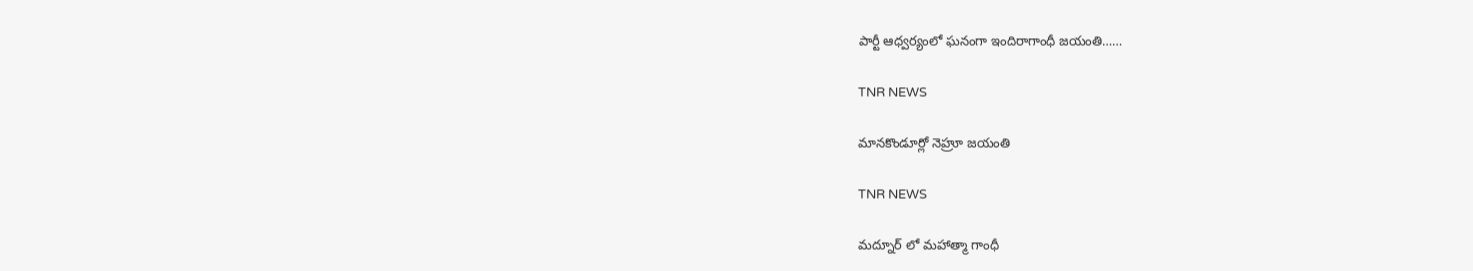పార్టీ ఆధ్వర్యంలో ఘనంగా ఇందిరాగాంధీ జయంతి……

TNR NEWS

మానకొండూర్లో నెహ్రూ జయంతి

TNR NEWS

మద్నూర్ లో మహాత్మా గాంధీ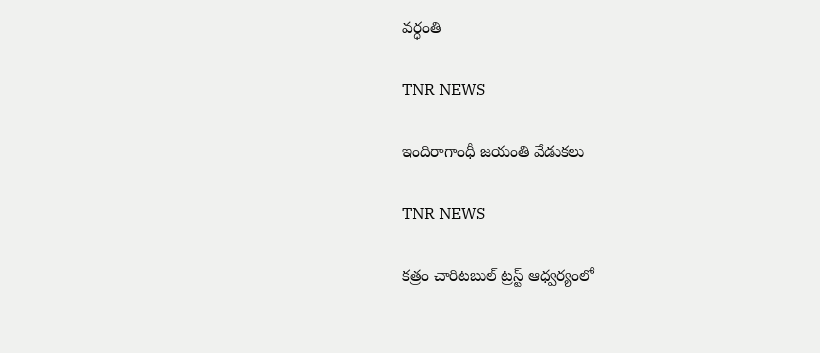వర్ధంతి

TNR NEWS

ఇందిరాగాంధీ జయంతి వేడుకలు

TNR NEWS

కత్రం చారిటబుల్ ట్రస్ట్ ఆధ్వర్యంలో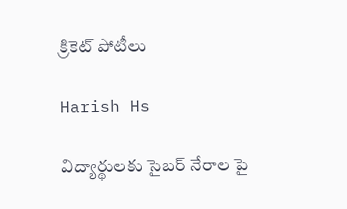క్రికెట్ పోటీలు

Harish Hs

విద్యార్థులకు సైబర్ నేరాల పై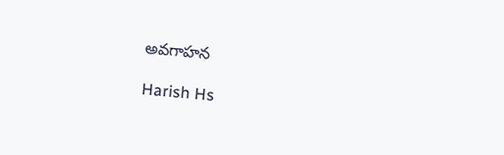అవగాహన

Harish Hs